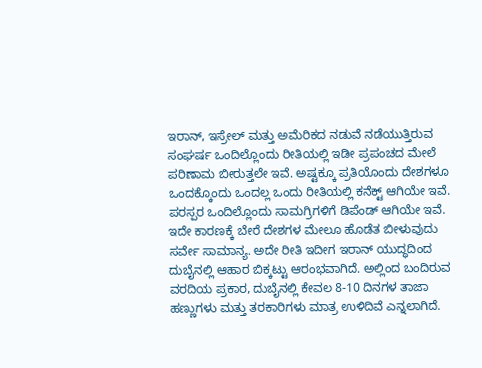ಇರಾನ್, ಇಸ್ರೇಲ್ ಮತ್ತು ಅಮೆರಿಕದ ನಡುವೆ ನಡೆಯುತ್ತಿರುವ ಸಂಘರ್ಷ ಒಂದಿಲ್ಲೊಂದು ರೀತಿಯಲ್ಲಿ ಇಡೀ ಪ್ರಪಂಚದ ಮೇಲೆ ಪರಿಣಾಮ ಬೀರುತ್ತಲೇ ಇವೆ. ಅಷ್ಟಕ್ಕೂ ಪ್ರತಿಯೊಂದು ದೇಶಗಳೂ ಒಂದಕ್ಕೊಂದು ಒಂದಲ್ಲ ಒಂದು ರೀತಿಯಲ್ಲಿ ಕನೆಕ್ಟ್ ಆಗಿಯೇ ಇವೆ. ಪರಸ್ಪರ ಒಂದಿಲ್ಲೊಂದು ಸಾಮಗ್ರಿಗಳಿಗೆ ಡಿಪೆಂಡ್ ಆಗಿಯೇ ಇವೆ. ಇದೇ ಕಾರಣಕ್ಕೆ ಬೇರೆ ದೇಶಗಳ ಮೇಲೂ ಹೊಡೆತ ಬೀಳುವುದು ಸರ್ವೇ ಸಾಮಾನ್ಯ. ಅದೇ ರೀತಿ ಇದೀಗ ಇರಾನ್ ಯುದ್ಧದಿಂದ ದುಬೈನಲ್ಲಿ ಆಹಾರ ಬಿಕ್ಕಟ್ಟು ಆರಂಭವಾಗಿದೆ. ಅಲ್ಲಿಂದ ಬಂದಿರುವ ವರದಿಯ ಪ್ರಕಾರ, ದುಬೈನಲ್ಲಿ ಕೇವಲ 8-10 ದಿನಗಳ ತಾಜಾ ಹಣ್ಣುಗಳು ಮತ್ತು ತರಕಾರಿಗಳು ಮಾತ್ರ ಉಳಿದಿವೆ ಎನ್ನಲಾಗಿದೆ.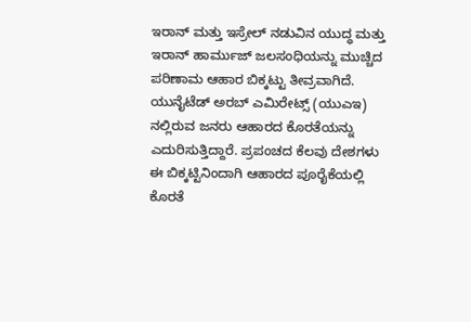ಇರಾನ್ ಮತ್ತು ಇಸ್ರೇಲ್ ನಡುವಿನ ಯುದ್ಧ ಮತ್ತು ಇರಾನ್ ಹಾರ್ಮುಜ್ ಜಲಸಂಧಿಯನ್ನು ಮುಚ್ಚಿದ ಪರಿಣಾಮ ಆಹಾರ ಬಿಕ್ಕಟ್ಟು ತೀವ್ರವಾಗಿದೆ. ಯುನೈಟೆಡ್ ಅರಬ್ ಎಮಿರೇಟ್ಸ್ (ಯುಎಇ) ನಲ್ಲಿರುವ ಜನರು ಆಹಾರದ ಕೊರತೆಯನ್ನು ಎದುರಿಸುತ್ತಿದ್ದಾರೆ. ಪ್ರಪಂಚದ ಕೆಲವು ದೇಶಗಳು ಈ ಬಿಕ್ಕಟ್ಟಿನಿಂದಾಗಿ ಆಹಾರದ ಪೂರೈಕೆಯಲ್ಲಿ ಕೊರತೆ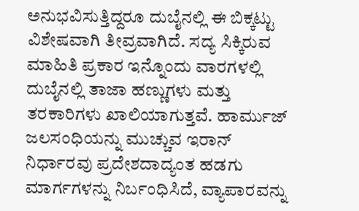ಅನುಭವಿಸುತ್ತಿದ್ದರೂ ದುಬೈನಲ್ಲಿ ಈ ಬಿಕ್ಕಟ್ಟು ವಿಶೇಷವಾಗಿ ತೀವ್ರವಾಗಿದೆ. ಸದ್ಯ ಸಿಕ್ಕಿರುವ ಮಾಹಿತಿ ಪ್ರಕಾರ ಇನ್ನೊಂದು ವಾರಗಳಲ್ಲಿ ದುಬೈನಲ್ಲಿ ತಾಜಾ ಹಣ್ಣುಗಳು ಮತ್ತು ತರಕಾರಿಗಳು ಖಾಲಿಯಾಗುತ್ತವೆ. ಹಾರ್ಮುಜ್ ಜಲಸಂಧಿಯನ್ನು ಮುಚ್ಚುವ ಇರಾನ್ ನಿರ್ಧಾರವು ಪ್ರದೇಶದಾದ್ಯಂತ ಹಡಗು ಮಾರ್ಗಗಳನ್ನು ನಿರ್ಬಂಧಿಸಿದೆ, ವ್ಯಾಪಾರವನ್ನು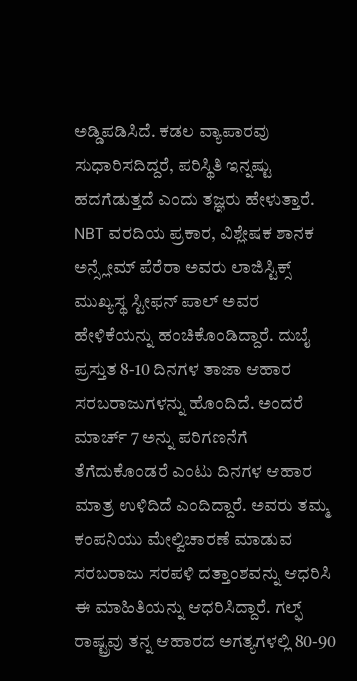ಅಡ್ಡಿಪಡಿಸಿದೆ. ಕಡಲ ವ್ಯಾಪಾರವು ಸುಧಾರಿಸದಿದ್ದರೆ, ಪರಿಸ್ಥಿತಿ ಇನ್ನಷ್ಟು ಹದಗೆಡುತ್ತದೆ ಎಂದು ತಜ್ಞರು ಹೇಳುತ್ತಾರೆ.
NBT ವರದಿಯ ಪ್ರಕಾರ, ವಿಶ್ಲೇಷಕ ಶಾನಕ ಅನ್ಸ್ಲೇಮ್ ಪೆರೆರಾ ಅವರು ಲಾಜಿಸ್ಟಿಕ್ಸ್ ಮುಖ್ಯಸ್ಥ ಸ್ಟೀಫನ್ ಪಾಲ್ ಅವರ ಹೇಳಿಕೆಯನ್ನು ಹಂಚಿಕೊಂಡಿದ್ದಾರೆ. ದುಬೈ ಪ್ರಸ್ತುತ 8-10 ದಿನಗಳ ತಾಜಾ ಆಹಾರ ಸರಬರಾಜುಗಳನ್ನು ಹೊಂದಿದೆ. ಅಂದರೆ ಮಾರ್ಚ್ 7 ಅನ್ನು ಪರಿಗಣನೆಗೆ ತೆಗೆದುಕೊಂಡರೆ ಎಂಟು ದಿನಗಳ ಆಹಾರ ಮಾತ್ರ ಉಳಿದಿದೆ ಎಂದಿದ್ದಾರೆ. ಅವರು ತಮ್ಮ ಕಂಪನಿಯು ಮೇಲ್ವಿಚಾರಣೆ ಮಾಡುವ ಸರಬರಾಜು ಸರಪಳಿ ದತ್ತಾಂಶವನ್ನು ಆಧರಿಸಿ ಈ ಮಾಹಿತಿಯನ್ನು ಆಧರಿಸಿದ್ದಾರೆ. ಗಲ್ಫ್ ರಾಷ್ಟ್ರವು ತನ್ನ ಆಹಾರದ ಅಗತ್ಯಗಳಲ್ಲಿ 80-90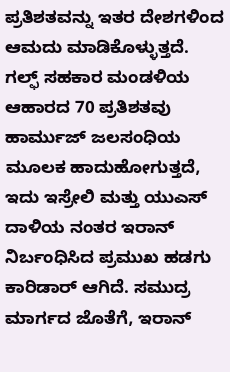ಪ್ರತಿಶತವನ್ನು ಇತರ ದೇಶಗಳಿಂದ ಆಮದು ಮಾಡಿಕೊಳ್ಳುತ್ತದೆ. ಗಲ್ಫ್ ಸಹಕಾರ ಮಂಡಳಿಯ ಆಹಾರದ 70 ಪ್ರತಿಶತವು ಹಾರ್ಮುಜ್ ಜಲಸಂಧಿಯ ಮೂಲಕ ಹಾದುಹೋಗುತ್ತದೆ, ಇದು ಇಸ್ರೇಲಿ ಮತ್ತು ಯುಎಸ್ ದಾಳಿಯ ನಂತರ ಇರಾನ್ ನಿರ್ಬಂಧಿಸಿದ ಪ್ರಮುಖ ಹಡಗು ಕಾರಿಡಾರ್ ಆಗಿದೆ. ಸಮುದ್ರ ಮಾರ್ಗದ ಜೊತೆಗೆ, ಇರಾನ್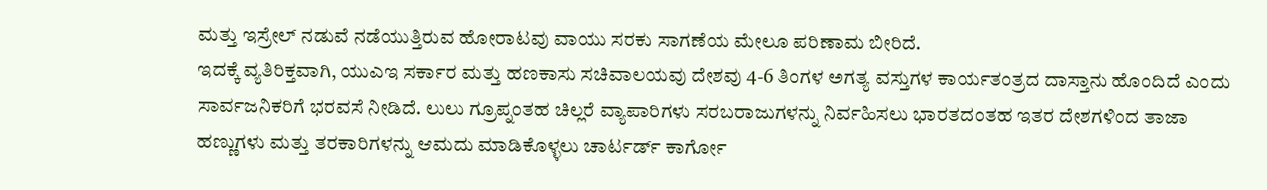ಮತ್ತು ಇಸ್ರೇಲ್ ನಡುವೆ ನಡೆಯುತ್ತಿರುವ ಹೋರಾಟವು ವಾಯು ಸರಕು ಸಾಗಣೆಯ ಮೇಲೂ ಪರಿಣಾಮ ಬೀರಿದೆ.
ಇದಕ್ಕೆ ವ್ಯತಿರಿಕ್ತವಾಗಿ, ಯುಎಇ ಸರ್ಕಾರ ಮತ್ತು ಹಣಕಾಸು ಸಚಿವಾಲಯವು ದೇಶವು 4-6 ತಿಂಗಳ ಅಗತ್ಯ ವಸ್ತುಗಳ ಕಾರ್ಯತಂತ್ರದ ದಾಸ್ತಾನು ಹೊಂದಿದೆ ಎಂದು ಸಾರ್ವಜನಿಕರಿಗೆ ಭರವಸೆ ನೀಡಿದೆ. ಲುಲು ಗ್ರೂಪ್ನಂತಹ ಚಿಲ್ಲರೆ ವ್ಯಾಪಾರಿಗಳು ಸರಬರಾಜುಗಳನ್ನು ನಿರ್ವಹಿಸಲು ಭಾರತದಂತಹ ಇತರ ದೇಶಗಳಿಂದ ತಾಜಾ ಹಣ್ಣುಗಳು ಮತ್ತು ತರಕಾರಿಗಳನ್ನು ಆಮದು ಮಾಡಿಕೊಳ್ಳಲು ಚಾರ್ಟರ್ಡ್ ಕಾರ್ಗೋ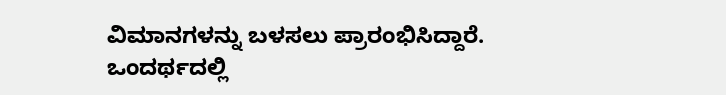ವಿಮಾನಗಳನ್ನು ಬಳಸಲು ಪ್ರಾರಂಭಿಸಿದ್ದಾರೆ. ಒಂದರ್ಥದಲ್ಲಿ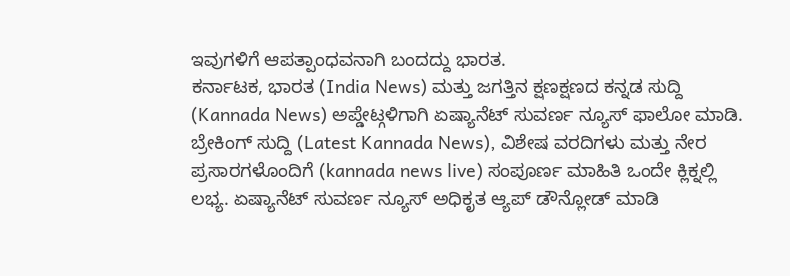ಇವುಗಳಿಗೆ ಆಪತ್ಪಾಂಧವನಾಗಿ ಬಂದದ್ದು ಭಾರತ.
ಕರ್ನಾಟಕ, ಭಾರತ (India News) ಮತ್ತು ಜಗತ್ತಿನ ಕ್ಷಣಕ್ಷಣದ ಕನ್ನಡ ಸುದ್ದಿ (Kannada News) ಅಪ್ಡೇಟ್ಗಳಿಗಾಗಿ ಏಷ್ಯಾನೆಟ್ ಸುವರ್ಣ ನ್ಯೂಸ್ ಫಾಲೋ ಮಾಡಿ. ಬ್ರೇಕಿಂಗ್ ಸುದ್ದಿ (Latest Kannada News), ವಿಶೇಷ ವರದಿಗಳು ಮತ್ತು ನೇರ ಪ್ರಸಾರಗಳೊಂದಿಗೆ (kannada news live) ಸಂಪೂರ್ಣ ಮಾಹಿತಿ ಒಂದೇ ಕ್ಲಿಕ್ನಲ್ಲಿ ಲಭ್ಯ. ಏಷ್ಯಾನೆಟ್ ಸುವರ್ಣ ನ್ಯೂಸ್ ಅಧಿಕೃತ ಆ್ಯಪ್ ಡೌನ್ಲೋಡ್ ಮಾಡಿ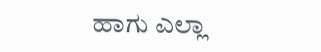ಹಾಗು ಎಲ್ಲಾ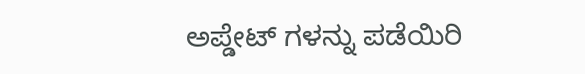ಅಪ್ಡೇಟ್ ಗಳನ್ನು ಪಡೆಯಿರಿ